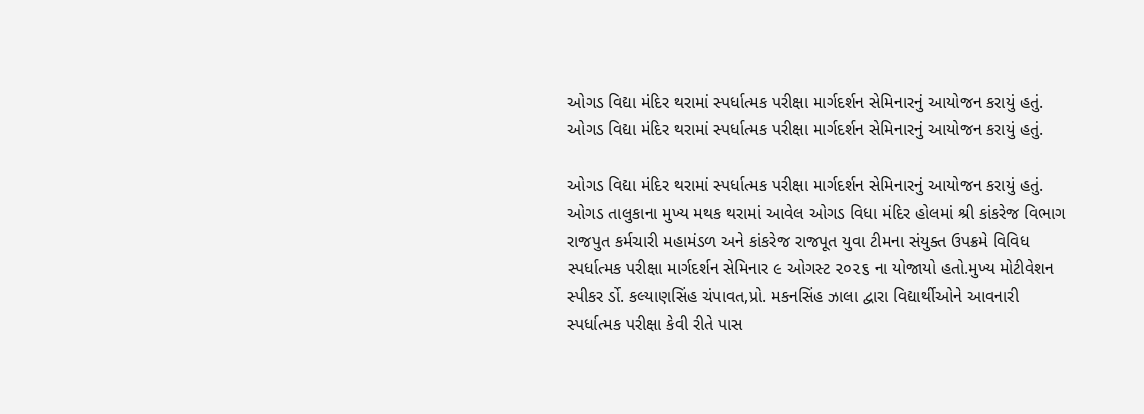ઓગડ વિદ્યા મંદિર થરામાં સ્પર્ધાત્મક પરીક્ષા માર્ગદર્શન સેમિનારનું આયોજન કરાયું હતું.
ઓગડ વિદ્યા મંદિર થરામાં સ્પર્ધાત્મક પરીક્ષા માર્ગદર્શન સેમિનારનું આયોજન કરાયું હતું.

ઓગડ વિદ્યા મંદિર થરામાં સ્પર્ધાત્મક પરીક્ષા માર્ગદર્શન સેમિનારનું આયોજન કરાયું હતું.
ઓગડ તાલુકાના મુખ્ય મથક થરામાં આવેલ ઓગડ વિધા મંદિર હોલમાં શ્રી કાંકરેજ વિભાગ રાજપુત કર્મચારી મહામંડળ અને કાંકરેજ રાજપૂત યુવા ટીમના સંયુક્ત ઉપક્રમે વિવિધ સ્પર્ધાત્મક પરીક્ષા માર્ગદર્શન સેમિનાર ૯ ઓગસ્ટ ૨૦૨૬ ના યોજાયો હતો.મુખ્ય મોટીવેશન સ્પીકર ર્ડો. કલ્યાણસિંહ ચંપાવત,પ્રો. મકનસિંહ ઝાલા દ્વારા વિદ્યાર્થીઓને આવનારી સ્પર્ધાત્મક પરીક્ષા કેવી રીતે પાસ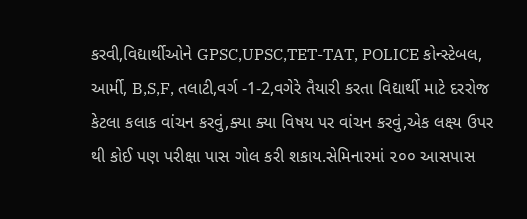કરવી,વિદ્યાર્થીઓને GPSC,UPSC,TET-TAT, POLICE કોન્સ્ટેબલ, આર્મી, B,S,F, તલાટી,વર્ગ -1-2,વગેરે તૈયારી કરતા વિદ્યાર્થી માટે દરરોજ કેટલા કલાક વાંચન કરવું,ક્યા ક્યા વિષય પર વાંચન કરવું,એક લક્ષ્ય ઉપર થી કોઈ પણ પરીક્ષા પાસ ગોલ કરી શકાય.સેમિનારમાં ૨૦૦ આસપાસ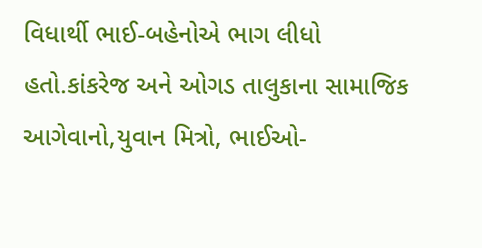વિધાર્થી ભાઈ-બહેનોએ ભાગ લીધો હતો.કાંકરેજ અને ઓગડ તાલુકાના સામાજિક આગેવાનો,યુવાન મિત્રો, ભાઈઓ-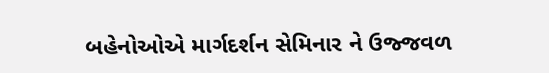બહેનોઓએ માર્ગદર્શન સેમિનાર ને ઉજ્જવળ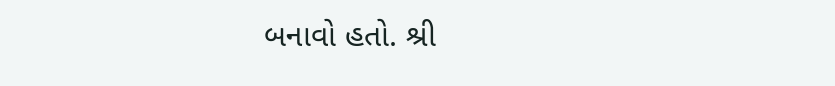બનાવો હતો. શ્રી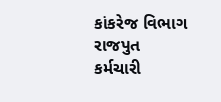કાંકરેજ વિભાગ રાજપુત કર્મચારી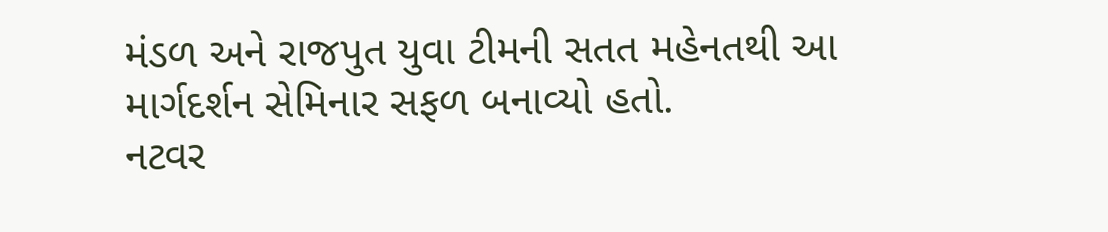મંડળ અને રાજપુત યુવા ટીમની સતત મહેનતથી આ માર્ગદર્શન સેમિનાર સફળ બનાવ્યો હતો.
નટવર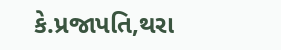કે.પ્રજાપતિ,થરા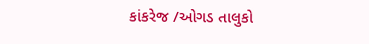કાંકરેજ /ઓગડ તાલુકો